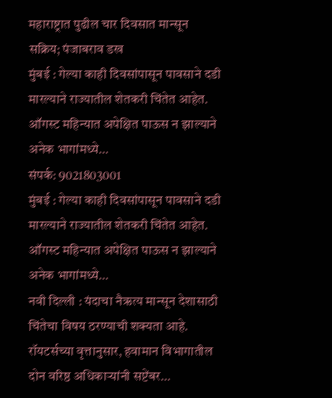महाराष्ट्रात पुढील चार दिवसात मान्सून सक्रिय; पंजाबराव डख
मुंबई : गेल्या काही दिवसांपासून पावसाने दडी मारल्याने राज्यातील शेतकरी चिंतेत आहेत. ऑगस्ट महिन्यात अपेक्षित पाऊस न झाल्याने अनेक भागांमध्ये…
संपर्क: 9021803001
मुंबई : गेल्या काही दिवसांपासून पावसाने दडी मारल्याने राज्यातील शेतकरी चिंतेत आहेत. ऑगस्ट महिन्यात अपेक्षित पाऊस न झाल्याने अनेक भागांमध्ये…
नवी दिल्ली : यंदाचा नैऋत्य मान्सून देशासाठी चिंतेचा विषय ठरण्याची शक्यता आहे. रॉयटर्सच्या वृत्तानुसार, हवामान विभागातील दोन वरिष्ठ अधिकाऱ्यांनी सप्टेंबर…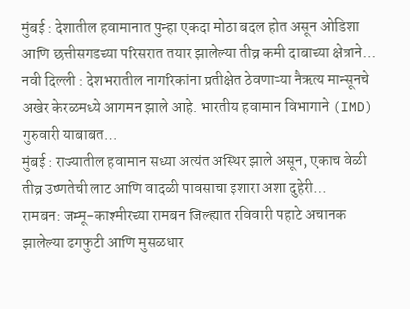मुंबई : देशातील हवामानात पुन्हा एकदा मोठा बदल होत असून ओडिशा आणि छत्तीसगडच्या परिसरात तयार झालेल्या तीव्र कमी दाबाच्या क्षेत्राने…
नवी दिल्ली : देशभरातील नागरिकांना प्रतीक्षेत ठेवणाऱ्या नैऋत्य मान्सूनचे अखेर केरळमध्ये आगमन झाले आहे. भारतीय हवामान विभागाने (IMD) गुरुवारी याबाबत…
मुंबई : राज्यातील हवामान सध्या अत्यंत अस्थिर झाले असून, एकाच वेळी तीव्र उष्णतेची लाट आणि वादळी पावसाचा इशारा अशा दुहेरी…
रामबन: जम्मू-काश्मीरच्या रामबन जिल्ह्यात रविवारी पहाटे अचानक झालेल्या ढगफुटी आणि मुसळधार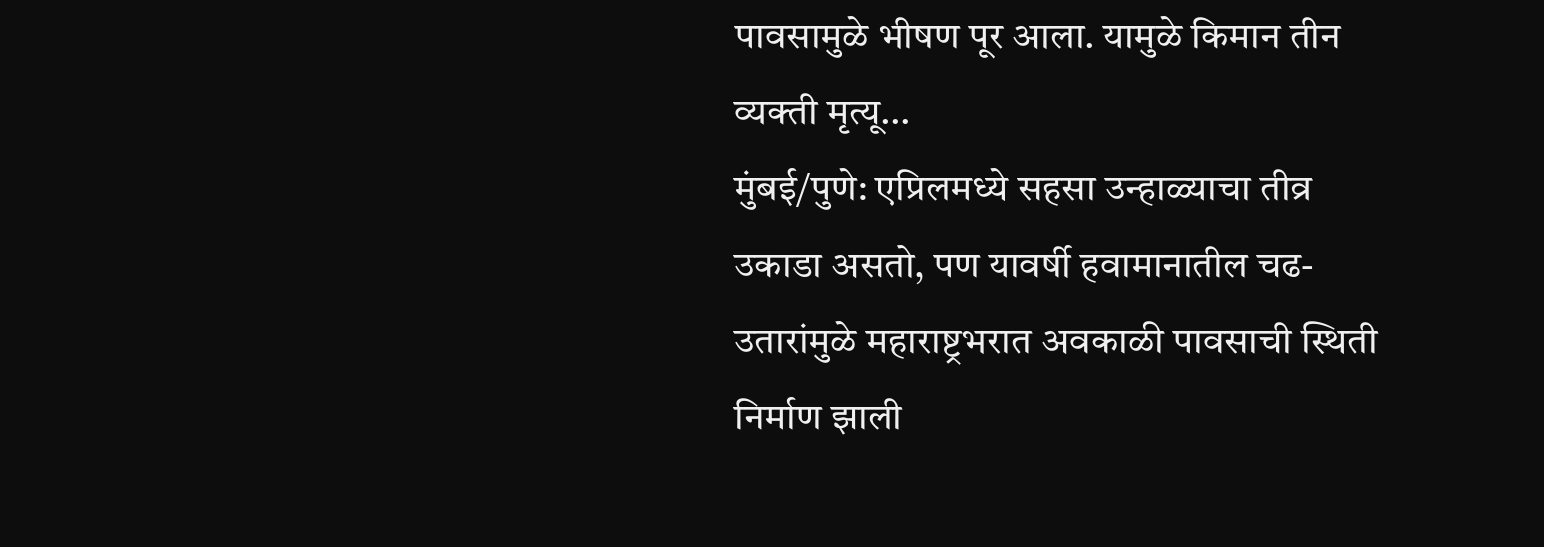पावसामुळे भीषण पूर आला. यामुळे किमान तीन व्यक्ती मृत्यू…
मुंबई/पुणे: एप्रिलमध्ये सहसा उन्हाळ्याचा तीव्र उकाडा असतो, पण यावर्षी हवामानातील चढ-उतारांमुळे महाराष्ट्रभरात अवकाळी पावसाची स्थिती निर्माण झाली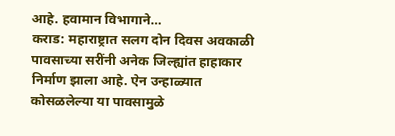आहे. हवामान विभागाने…
कराड: महाराष्ट्रात सलग दोन दिवस अवकाळी पावसाच्या सरींनी अनेक जिल्ह्यांत हाहाकार निर्माण झाला आहे. ऐन उन्हाळ्यात कोसळलेल्या या पावसामुळे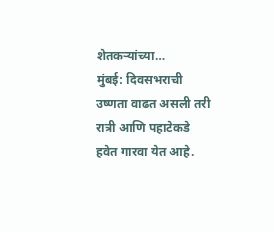शेतकऱ्यांच्या…
मुंबई: दिवसभराची उष्णता वाढत असली तरी रात्री आणि पहाटेकडे हवेत गारवा येत आहे.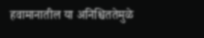हवामानातील या अनिश्चिततेमुळे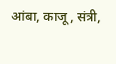आंबा, काजू, संत्री,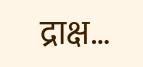द्राक्ष…